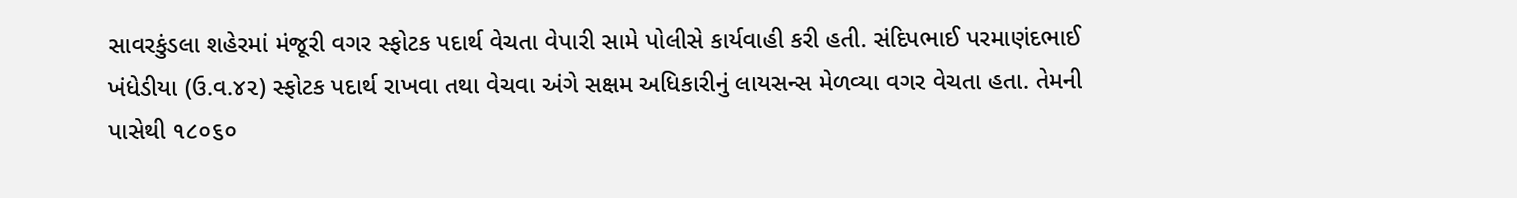સાવરકુંડલા શહેરમાં મંજૂરી વગર સ્ફોટક પદાર્થ વેચતા વેપારી સામે પોલીસે કાર્યવાહી કરી હતી. સંદિપભાઈ પરમાણંદભાઈ ખંધેડીયા (ઉ.વ.૪૨) સ્ફોટક પદાર્થ રાખવા તથા વેચવા અંગે સક્ષમ અધિકારીનું લાયસન્સ મેળવ્યા વગર વેચતા હતા. તેમની પાસેથી ૧૮૦૬૦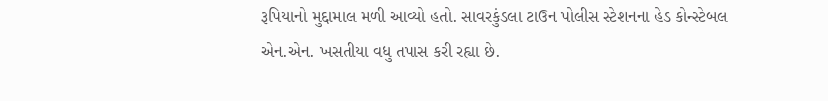રૂપિયાનો મુદ્દામાલ મળી આવ્યો હતો. સાવરકુંડલા ટાઉન પોલીસ સ્ટેશનના હેડ કોન્સ્ટેબલ એન.એન. ખસતીયા વધુ તપાસ કરી રહ્યા છે.